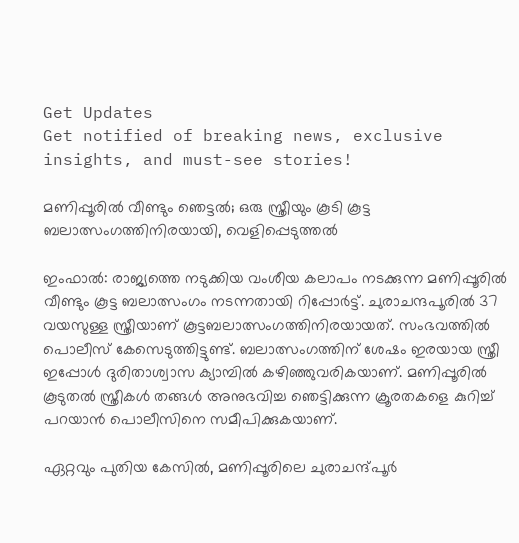Get Updates
Get notified of breaking news, exclusive insights, and must-see stories!

മണിപ്പൂരില്‍ വീണ്ടും ഞെട്ടല്‍; ഒരു സ്ത്രീയും കൂടി കൂട്ട ബലാത്സംഗത്തിനിരയായി, വെളിപ്പെടുത്തല്‍

ഇംഫാല്‍: രാജ്യത്തെ നടുക്കിയ വംശീയ കലാപം നടക്കുന്ന മണിപ്പൂരില്‍ വീണ്ടും കൂട്ട ബലാത്സംഗം നടന്നതായി റിപ്പോര്‍ട്ട്. ചുരാചന്ദപൂരില്‍ 37 വയസുള്ള സ്ത്രീയാണ് കൂട്ടബലാത്സംഗത്തിനിരയായത്. സംഭവത്തില്‍ പൊലീസ് കേസെടുത്തിട്ടുണ്ട്. ബലാത്സംഗത്തിന് ശേഷം ഇരയായ സ്ത്രീ ഇപ്പോള്‍ ദുരിതാശ്വാസ ക്യാമ്പില്‍ കഴിഞ്ഞുവരികയാണ്. മണിപ്പൂരില്‍ കൂടുതല്‍ സ്ത്രീകള്‍ തങ്ങള്‍ അനുഭവിച്ച ഞെട്ടിക്കുന്ന ക്രൂരതകളെ കുറിച്ച് പറയാന്‍ പൊലീസിനെ സമീപിക്കുകയാണ്.

ഏറ്റവും പുതിയ കേസില്‍, മണിപ്പൂരിലെ ചുരാചന്ദ്പൂര്‍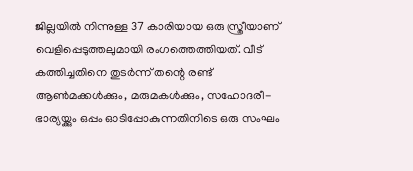ജില്ലയില്‍ നിന്നുള്ള 37 കാരിയായ ഒരു സ്ത്രീയാണ് വെളിപ്പെടുത്തലുമായി രംഗത്തെത്തിയത്. വീട് കത്തിച്ചതിനെ തുടര്‍ന്ന് തന്റെ രണ്ട് ആണ്‍മക്കള്‍ക്കും, മരുമകള്‍ക്കും, സഹോദരീ-ഭാര്യയ്ക്കും ഒപ്പം ഓടിപ്പോകുന്നതിനിടെ ഒരു സംഘം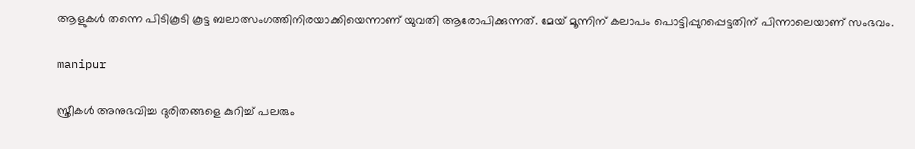ആളുകള്‍ തന്നെ പിടികൂടി കൂട്ട ബലാത്സംഗത്തിനിരയാക്കിയെന്നാണ് യുവതി ആരോപിക്കുന്നത്. മേയ് മൂന്നിന് കലാപം പൊട്ടിപ്പുറപ്പെട്ടതിന് പിന്നാലെയാണ് സംഭവം.

manipur

സ്ത്രീകള്‍ അനുഭവിച്ച ദുരിതങ്ങളെ കുറിച്ച് പലരും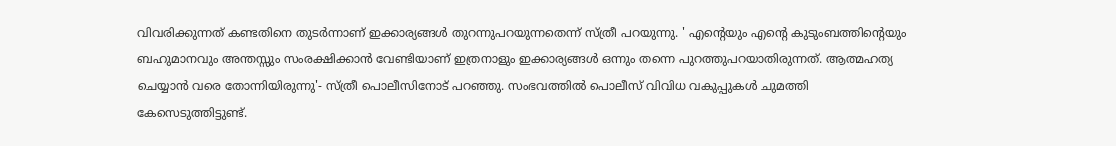വിവരിക്കുന്നത് കണ്ടതിനെ തുടര്‍ന്നാണ് ഇക്കാര്യങ്ങള്‍ തുറന്നുപറയുന്നതെന്ന് സ്ത്രീ പറയുന്നു. ' എന്റെയും എന്റെ കുടുംബത്തിന്റെയും ബഹുമാനവും അന്തസ്സും സംരക്ഷിക്കാന്‍ വേണ്ടിയാണ് ഇത്രനാളും ഇക്കാര്യങ്ങള്‍ ഒന്നും തന്നെ പുറത്തുപറയാതിരുന്നത്. ആത്മഹത്യ ചെയ്യാന്‍ വരെ തോന്നിയിരുന്നു'- സ്ത്രീ പൊലീസിനോട് പറഞ്ഞു. സംഭവത്തില്‍ പൊലീസ് വിവിധ വകുപ്പുകള്‍ ചുമത്തി കേസെടുത്തിട്ടുണ്ട്.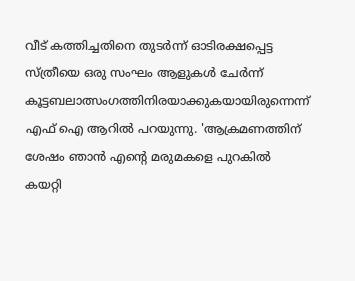വീട് കത്തിച്ചതിനെ തുടര്‍ന്ന് ഓടിരക്ഷപ്പെട്ട സ്ത്രീയെ ഒരു സംഘം ആളുകള്‍ ചേര്‍ന്ന് കൂട്ടബലാത്സംഗത്തിനിരയാക്കുകയായിരുന്നെന്ന് എഫ് ഐ ആറില്‍ പറയുന്നു. 'ആക്രമണത്തിന് ശേഷം ഞാന്‍ എന്റെ മരുമകളെ പുറകില്‍ കയറ്റി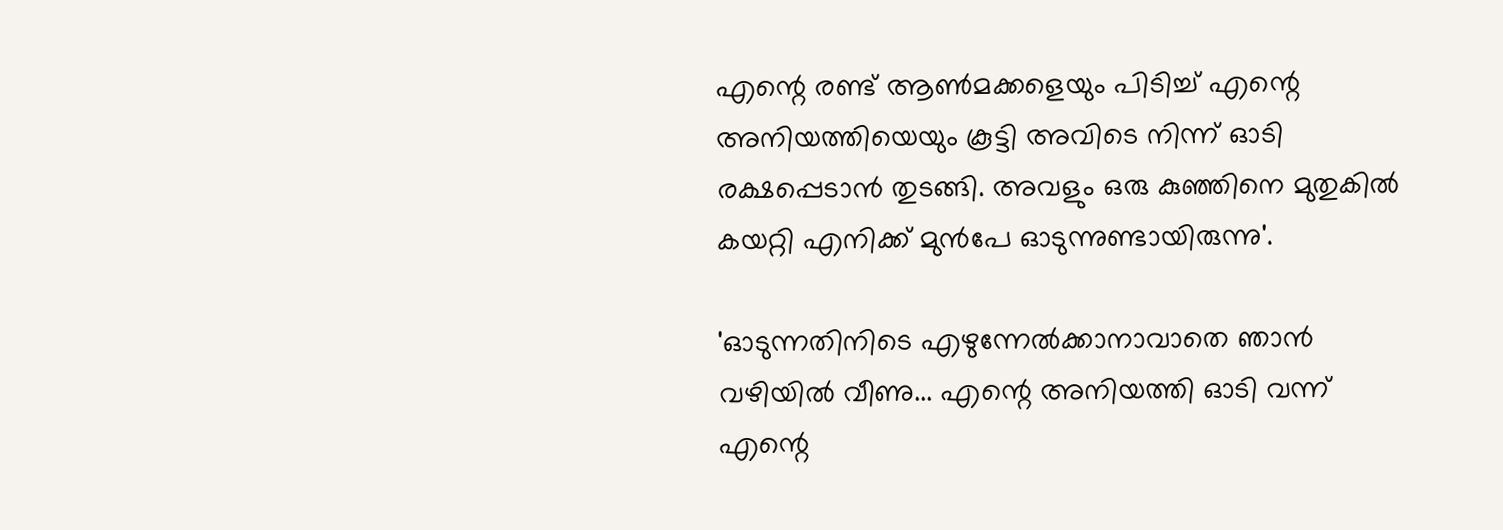എന്റെ രണ്ട് ആണ്‍മക്കളെയും പിടിച്ച് എന്റെ അനിയത്തിയെയും കൂട്ടി അവിടെ നിന്ന് ഓടി രക്ഷപ്പെടാന്‍ തുടങ്ങി. അവളും ഒരു കുഞ്ഞിനെ മുതുകില്‍ കയറ്റി എനിക്ക് മുന്‍പേ ഓടുന്നുണ്ടായിരുന്നു'.

'ഓടുന്നതിനിടെ എഴുന്നേല്‍ക്കാനാവാതെ ഞാന്‍ വഴിയില്‍ വീണു... എന്റെ അനിയത്തി ഓടി വന്ന് എന്റെ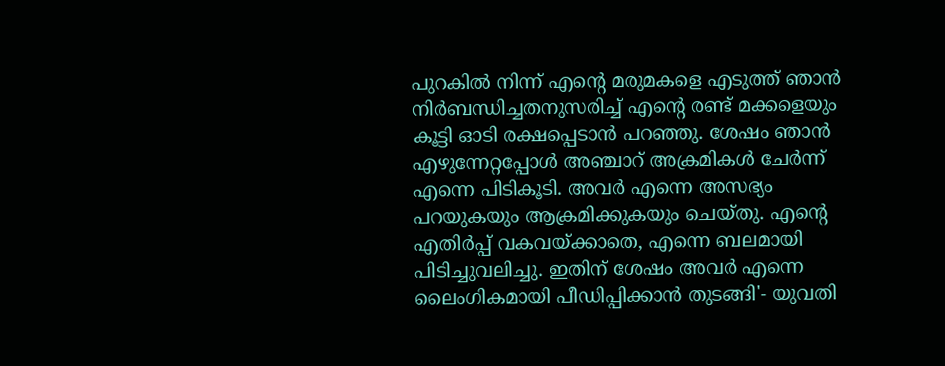പുറകില്‍ നിന്ന് എന്റെ മരുമകളെ എടുത്ത് ഞാന്‍ നിര്‍ബന്ധിച്ചതനുസരിച്ച് എന്റെ രണ്ട് മക്കളെയും കൂട്ടി ഓടി രക്ഷപ്പെടാന്‍ പറഞ്ഞു. ശേഷം ഞാന്‍ എഴുന്നേറ്റപ്പോള്‍ അഞ്ചാറ് അക്രമികള്‍ ചേര്‍ന്ന് എന്നെ പിടികൂടി. അവര്‍ എന്നെ അസഭ്യം പറയുകയും ആക്രമിക്കുകയും ചെയ്തു. എന്റെ എതിര്‍പ്പ് വകവയ്ക്കാതെ, എന്നെ ബലമായി പിടിച്ചുവലിച്ചു. ഇതിന് ശേഷം അവര്‍ എന്നെ ലൈംഗികമായി പീഡിപ്പിക്കാന്‍ തുടങ്ങി'- യുവതി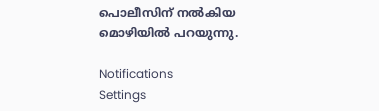പൊലീസിന് നല്‍കിയ മൊഴിയില്‍ പറയുന്നു.

Notifications
Settings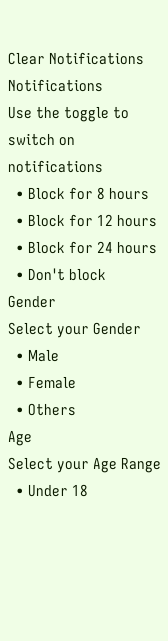Clear Notifications
Notifications
Use the toggle to switch on notifications
  • Block for 8 hours
  • Block for 12 hours
  • Block for 24 hours
  • Don't block
Gender
Select your Gender
  • Male
  • Female
  • Others
Age
Select your Age Range
  • Under 18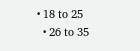• 18 to 25
  • 26 to 35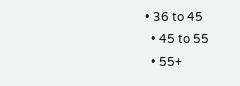• 36 to 45
  • 45 to 55
  • 55+